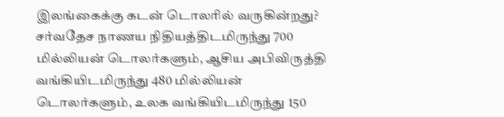இலங்கைக்கு கடன் டொலரில் வருகின்றது?
சர்வதேச நாணய நிதியத்திடமிருந்து 700 மில்லியன் டொலர்களும், ஆசிய அபிவிருத்தி வங்கியிடமிருந்து 480 மில்லியன் டொலர்களும், உலக வங்கியிடமிருந்து 150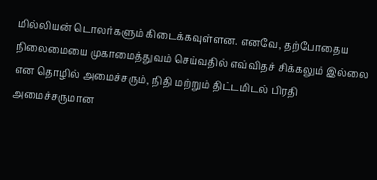மில்லியன் டொலர்களும் கிடைக்கவுள்ளன. எனவே, தற்போதைய நிலைமையை முகாமைத்துவம் செய்வதில் எவ்விதச் சிக்கலும் இல்லை என தொழில் அமைச்சரும், நிதி மற்றும் திட்டமிடல் பிரதி அமைச்சருமான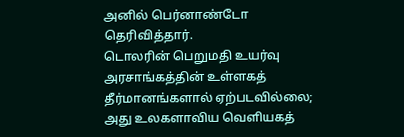அனில் பெர்னாண்டோ தெரிவித்தார்.
டொலரின் பெறுமதி உயர்வு அரசாங்கத்தின் உள்ளகத் தீர்மானங்களால் ஏற்படவில்லை; அது உலகளாவிய வெளியகத்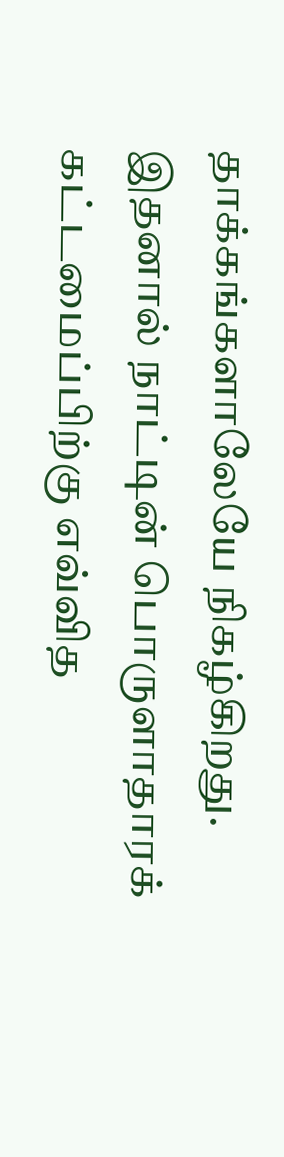தாக்கங்களாலேயே நிகழ்கிறது. இதனால் நாட்டின் பொருளாதாரக் கட்டமைப்பிற்கு எவ்வித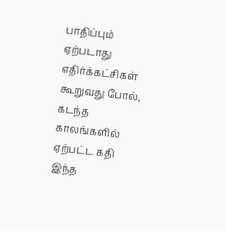பாதிப்பும் ஏற்படாது
எதிர்க்கட்சிகள் கூறுவது போல், கடந்த காலங்களில் ஏற்பட்ட கதி இந்த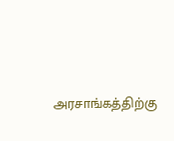அரசாங்கத்திற்கு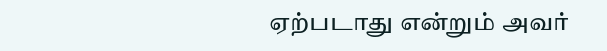ஏற்படாது என்றும் அவர்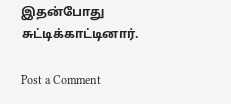இதன்போது சுட்டிக்காட்டினார்.

Post a Comment